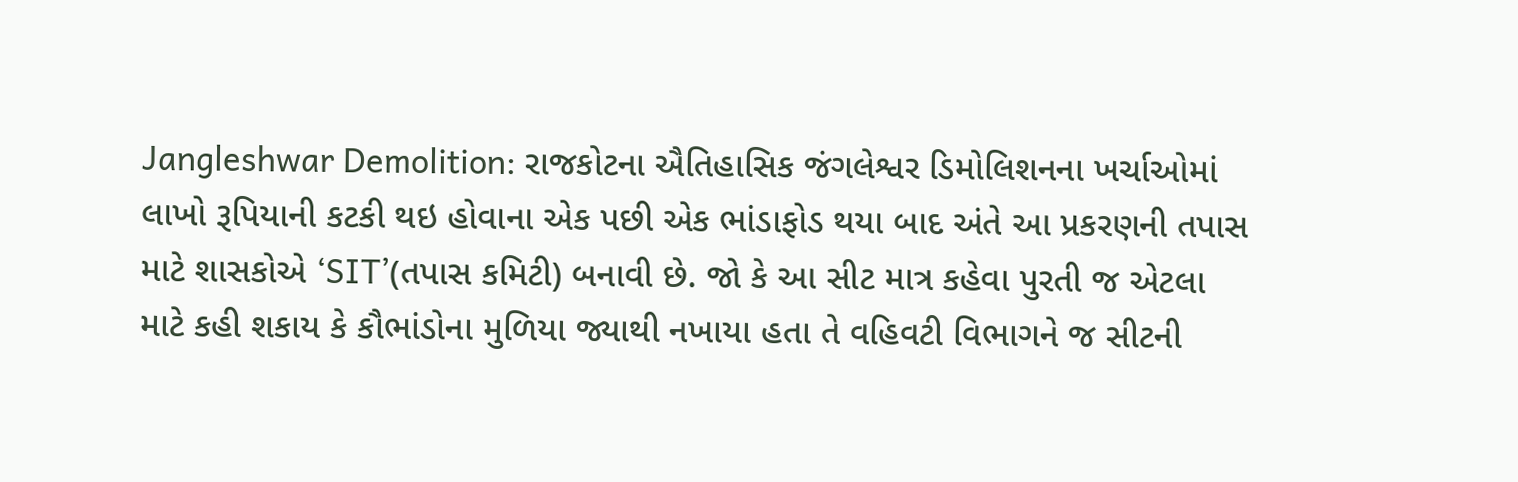Jangleshwar Demolition: રાજકોટના ઐતિહાસિક જંગલેશ્વર ડિમોલિશનના ખર્ચાઓમાં લાખો રૂપિયાની કટકી થઇ હોવાના એક પછી એક ભાંડાફોડ થયા બાદ અંતે આ પ્રકરણની તપાસ માટે શાસકોએ ‘SIT’(તપાસ કમિટી) બનાવી છે. જો કે આ સીટ માત્ર કહેવા પુરતી જ એટલા માટે કહી શકાય કે કૌભાંડોના મુળિયા જ્યાથી નખાયા હતા તે વહિવટી વિભાગને જ સીટની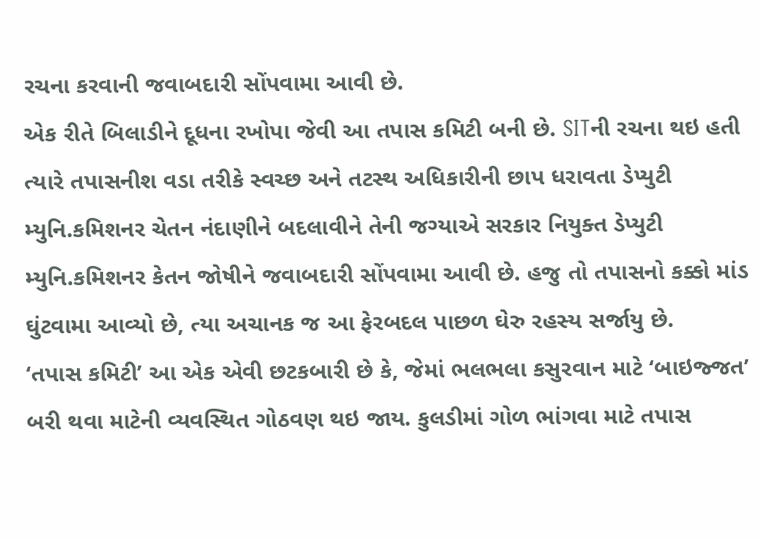રચના કરવાની જવાબદારી સોંપવામા આવી છે.
એક રીતે બિલાડીને દૂધના રખોપા જેવી આ તપાસ કમિટી બની છે. SITની રચના થઇ હતી ત્યારે તપાસનીશ વડા તરીકે સ્વચ્છ અને તટસ્થ અધિકારીની છાપ ધરાવતા ડેપ્યુટી મ્યુનિ.કમિશનર ચેતન નંદાણીને બદલાવીને તેની જગ્યાએ સરકાર નિયુક્ત ડેપ્યુટી મ્યુનિ.કમિશનર કેતન જોષીને જવાબદારી સોંપવામા આવી છે. હજુ તો તપાસનો કક્કો માંડ ઘુંટવામા આવ્યો છે, ત્યા અચાનક જ આ ફેરબદલ પાછળ ઘેરુ રહસ્ય સર્જાયુ છે.
‘તપાસ કમિટી’ આ એક એવી છટકબારી છે કે, જેમાં ભલભલા કસુરવાન માટે ‘બાઇજ્જત’ બરી થવા માટેની વ્યવસ્થિત ગોઠવણ થઇ જાય. કુલડીમાં ગોળ ભાંગવા માટે તપાસ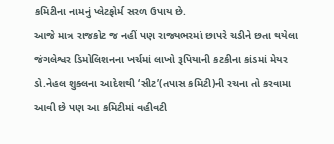કમિટીના નામનું પ્લેટફોર્મ સરળ ઉપાય છે.
આજે માત્ર રાજકોટ જ નહીં પણ રાજ્યભરમાં છાપરે ચડીને છતા થયેલા જંગલેશ્વર ડિમોલિશનના ખર્ચમાં લાખો રૂપિયાની કટકીના કાંડમાં મેયર ડો.નેહલ શુક્લના આદેશથી ‘સીટ’(તપાસ કમિટી)ની રચના તો કરવામા આવી છે પણ આ કમિટીમાં વહીવટી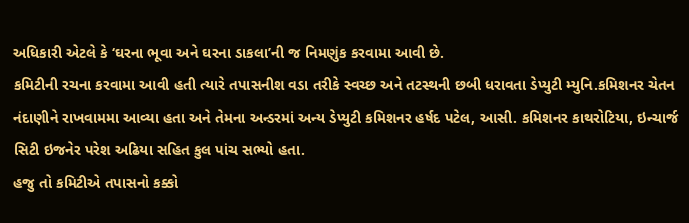અધિકારી એટલે કે ‘ઘરના ભૂવા અને ઘરના ડાકલા’ની જ નિમણુંક કરવામા આવી છે.
કમિટીની રચના કરવામા આવી હતી ત્યારે તપાસનીશ વડા તરીકે સ્વચ્છ અને તટસ્થની છબી ધરાવતા ડેપ્યુટી મ્યુનિ.કમિશનર ચેતન નંદાણીને રાખવામમા આવ્યા હતા અને તેમના અન્ડરમાં અન્ય ડેપ્યુટી કમિશનર હર્ષદ પટેલ, આસી. કમિશનર કાથરોટિયા, ઇન્ચાર્જ સિટી ઇજનેર પરેશ અઢિયા સહિત કુલ પાંચ સભ્યો હતા.
હજુ તો કમિટીએ તપાસનો કક્કો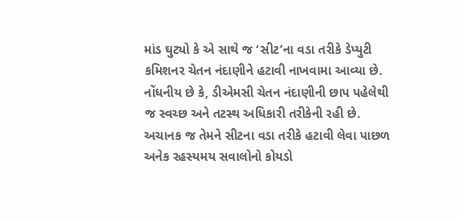માંડ ઘુટ્યો કે એ સાથે જ ‘સીટ’ના વડા તરીકે ડેપ્યુટી કમિશનર ચેતન નંદાણીને હટાવી નાખવામા આવ્યા છે. નોંધનીય છે કે, ડીએમસી ચેતન નંદાણીની છાપ પહેલેથી જ સ્વચ્છ અને તટસ્થ અધિકારી તરીકેની રહી છે. અચાનક જ તેમને સીટના વડા તરીકે હટાવી લેવા પાછળ અનેક રહસ્યમય સવાલોનો કોયડો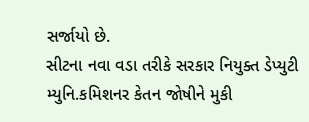સર્જાયો છે.
સીટના નવા વડા તરીકે સરકાર નિયુક્ત ડેપ્યુટી મ્યુનિ.કમિશનર કેતન જોષીને મુકી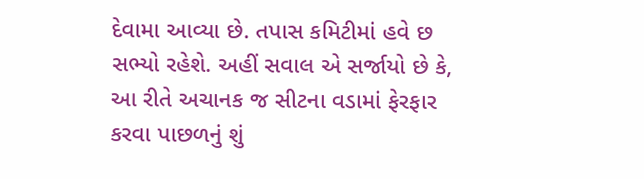દેવામા આવ્યા છે. તપાસ કમિટીમાં હવે છ સભ્યો રહેશે. અહીં સવાલ એ સર્જાયો છે કે, આ રીતે અચાનક જ સીટના વડામાં ફેરફાર કરવા પાછળનું શું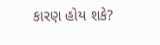કારણ હોય શકે?